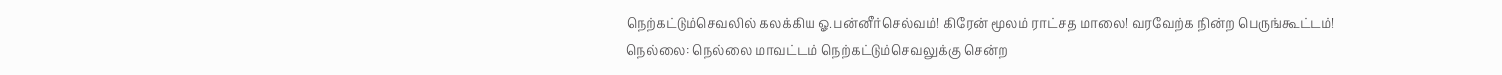நெற்கட்டும்செவலில் கலக்கிய ஓ.பன்னீர்செல்வம்! கிரேன் மூலம் ராட்சத மாலை! வரவேற்க நின்ற பெருங்கூட்டம்!
நெல்லை: நெல்லை மாவட்டம் நெற்கட்டும்செவலுக்கு சென்ற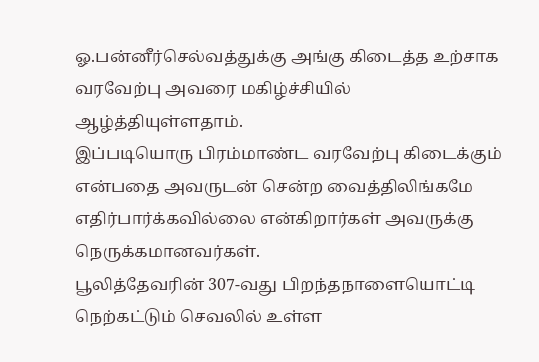ஓ.பன்னீர்செல்வத்துக்கு அங்கு கிடைத்த உற்சாக வரவேற்பு அவரை மகிழ்ச்சியில் ஆழ்த்தியுள்ளதாம்.
இப்படியொரு பிரம்மாண்ட வரவேற்பு கிடைக்கும் என்பதை அவருடன் சென்ற வைத்திலிங்கமே எதிர்பார்க்கவில்லை என்கிறார்கள் அவருக்கு நெருக்கமானவர்கள்.
பூலித்தேவரின் 307-வது பிறந்தநாளையொட்டி நெற்கட்டும் செவலில் உள்ள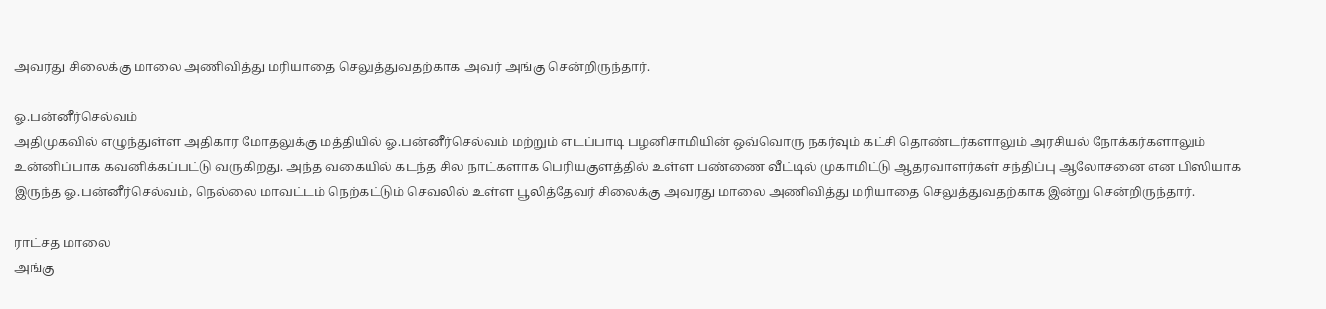அவரது சிலைக்கு மாலை அணிவித்து மரியாதை செலுத்துவதற்காக அவர் அங்கு சென்றிருந்தார்.

ஓ.பன்னீர்செல்வம்
அதிமுகவில் எழுந்துள்ள அதிகார மோதலுக்கு மத்தியில் ஓ.பன்னீர்செல்வம் மற்றும் எடப்பாடி பழனிசாமியின் ஒவ்வொரு நகர்வும் கட்சி தொண்டர்களாலும் அரசியல் நோக்கர்களாலும் உன்னிப்பாக கவனிக்கப்பட்டு வருகிறது. அந்த வகையில் கடந்த சில நாட்களாக பெரியகுளத்தில் உள்ள பண்ணை வீட்டில் முகாமிட்டு ஆதரவாளர்கள் சந்திப்பு ஆலோசனை என பிஸியாக இருந்த ஓ.பன்னீர்செல்வம், நெல்லை மாவட்டம் நெற்கட்டும் செவலில் உள்ள பூலித்தேவர் சிலைக்கு அவரது மாலை அணிவித்து மரியாதை செலுத்துவதற்காக இன்று சென்றிருந்தார்.

ராட்சத மாலை
அங்கு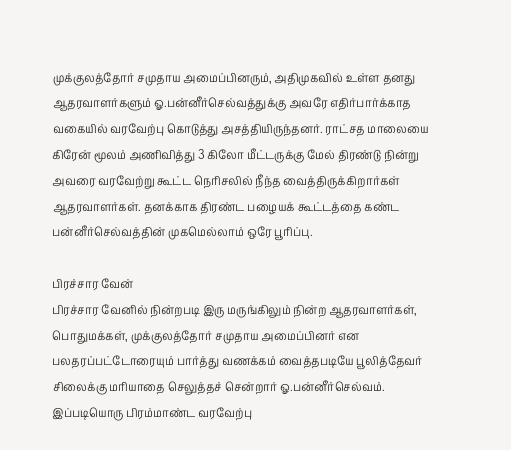முக்குலத்தோர் சமுதாய அமைப்பினரும், அதிமுகவில் உள்ள தனது ஆதரவாளர்களும் ஓ.பன்னீர்செல்வத்துக்கு அவரே எதிர்பார்க்காத வகையில் வரவேற்பு கொடுத்து அசத்தியிருந்தனர். ராட்சத மாலையை கிரேன் மூலம் அணிவித்து 3 கிலோ மீட்டருக்கு மேல் திரண்டு நின்று அவரை வரவேற்று கூட்ட நெரிசலில் நீந்த வைத்திருக்கிறார்கள் ஆதரவாளர்கள். தனக்காக திரண்ட பழையக் கூட்டத்தை கண்ட பன்னீர்செல்வத்தின் முகமெல்லாம் ஒரே பூரிப்பு.

பிரச்சார வேன்
பிரச்சார வேனில் நின்றபடி இரு மருங்கிலும் நின்ற ஆதரவாளர்கள், பொதுமக்கள், முக்குலத்தோர் சமுதாய அமைப்பினர் என பலதரப்பட்டோரையும் பார்த்து வணக்கம் வைத்தபடியே பூலித்தேவர் சிலைக்கு மரியாதை செலுத்தச் சென்றார் ஓ.பன்னீர்செல்வம். இப்படியொரு பிரம்மாண்ட வரவேற்பு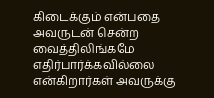கிடைக்கும் என்பதை அவருடன் சென்ற வைத்திலிங்கமே எதிர்பார்க்கவில்லை என்கிறார்கள் அவருக்கு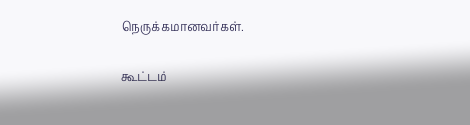நெருக்கமானவர்கள்.

கூட்டம்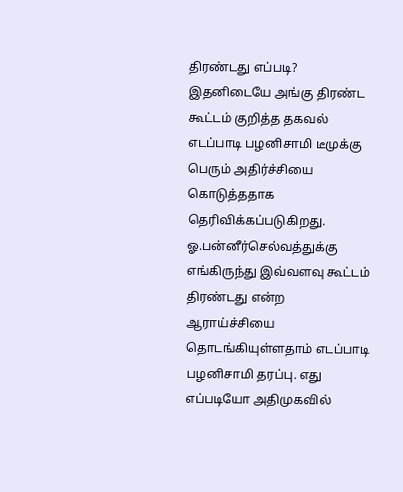திரண்டது எப்படி?
இதனிடையே அங்கு திரண்ட கூட்டம் குறித்த தகவல் எடப்பாடி பழனிசாமி டீமுக்கு பெரும் அதிர்ச்சியை கொடுத்ததாக தெரிவிக்கப்படுகிறது. ஓ.பன்னீர்செல்வத்துக்கு எங்கிருந்து இவ்வளவு கூட்டம் திரண்டது என்ற ஆராய்ச்சியை தொடங்கியுள்ளதாம் எடப்பாடி பழனிசாமி தரப்பு. எது எப்படியோ அதிமுகவில்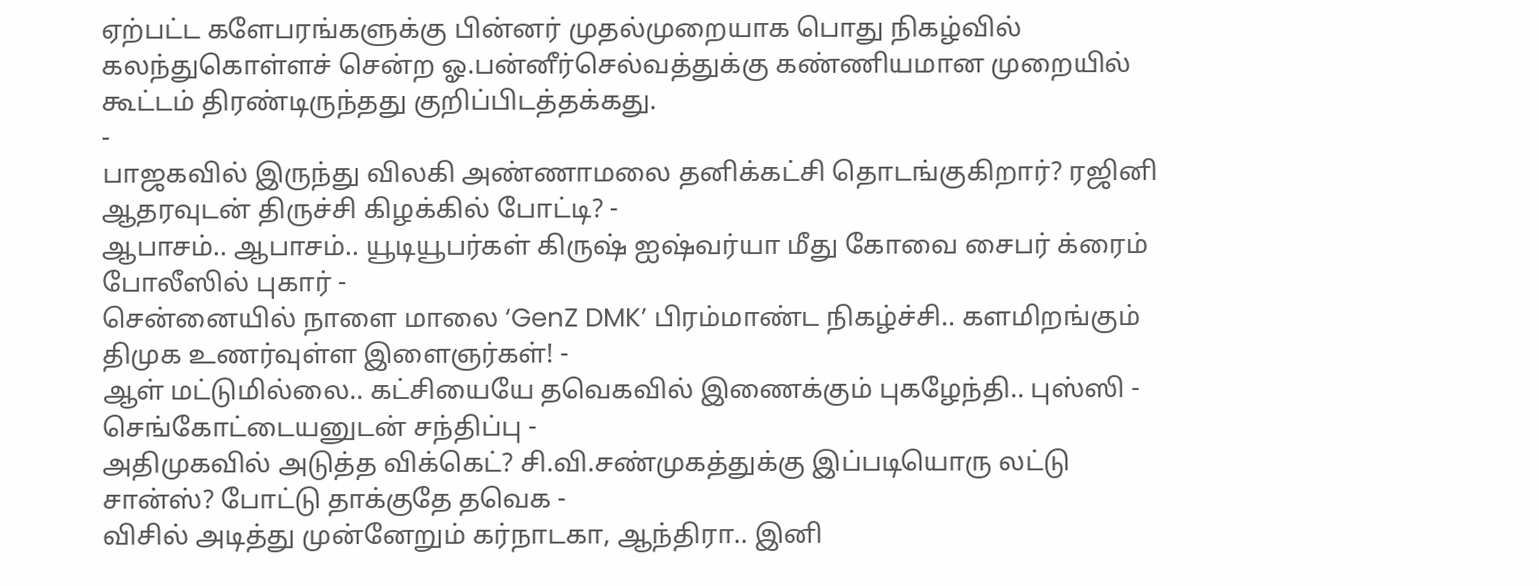ஏற்பட்ட களேபரங்களுக்கு பின்னர் முதல்முறையாக பொது நிகழ்வில் கலந்துகொள்ளச் சென்ற ஓ.பன்னீர்செல்வத்துக்கு கண்ணியமான முறையில் கூட்டம் திரண்டிருந்தது குறிப்பிடத்தக்கது.
-
பாஜகவில் இருந்து விலகி அண்ணாமலை தனிக்கட்சி தொடங்குகிறார்? ரஜினி ஆதரவுடன் திருச்சி கிழக்கில் போட்டி? -
ஆபாசம்.. ஆபாசம்.. யூடியூபர்கள் கிருஷ் ஐஷ்வர்யா மீது கோவை சைபர் க்ரைம் போலீஸில் புகார் -
சென்னையில் நாளை மாலை ‘GenZ DMK’ பிரம்மாண்ட நிகழ்ச்சி.. களமிறங்கும் திமுக உணர்வுள்ள இளைஞர்கள்! -
ஆள் மட்டுமில்லை.. கட்சியையே தவெகவில் இணைக்கும் புகழேந்தி.. புஸ்ஸி - செங்கோட்டையனுடன் சந்திப்பு -
அதிமுகவில் அடுத்த விக்கெட்? சி.வி.சண்முகத்துக்கு இப்படியொரு லட்டு சான்ஸ்? போட்டு தாக்குதே தவெக -
விசில் அடித்து முன்னேறும் கர்நாடகா, ஆந்திரா.. இனி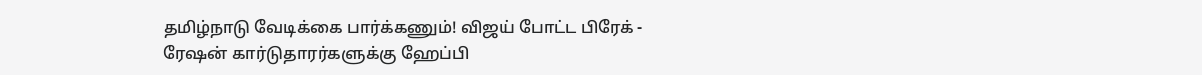தமிழ்நாடு வேடிக்கை பார்க்கணும்! விஜய் போட்ட பிரேக் -
ரேஷன் கார்டுதாரர்களுக்கு ஹேப்பி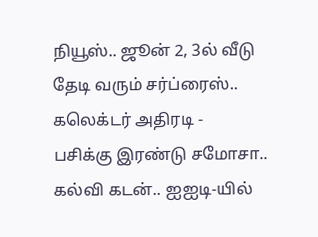நியூஸ்.. ஜூன் 2, 3ல் வீடு தேடி வரும் சர்ப்ரைஸ்.. கலெக்டர் அதிரடி -
பசிக்கு இரண்டு சமோசா.. கல்வி கடன்.. ஐஐடி-யில்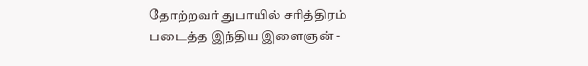தோற்றவர் துபாயில் சரித்திரம் படைத்த இந்திய இளைஞன் -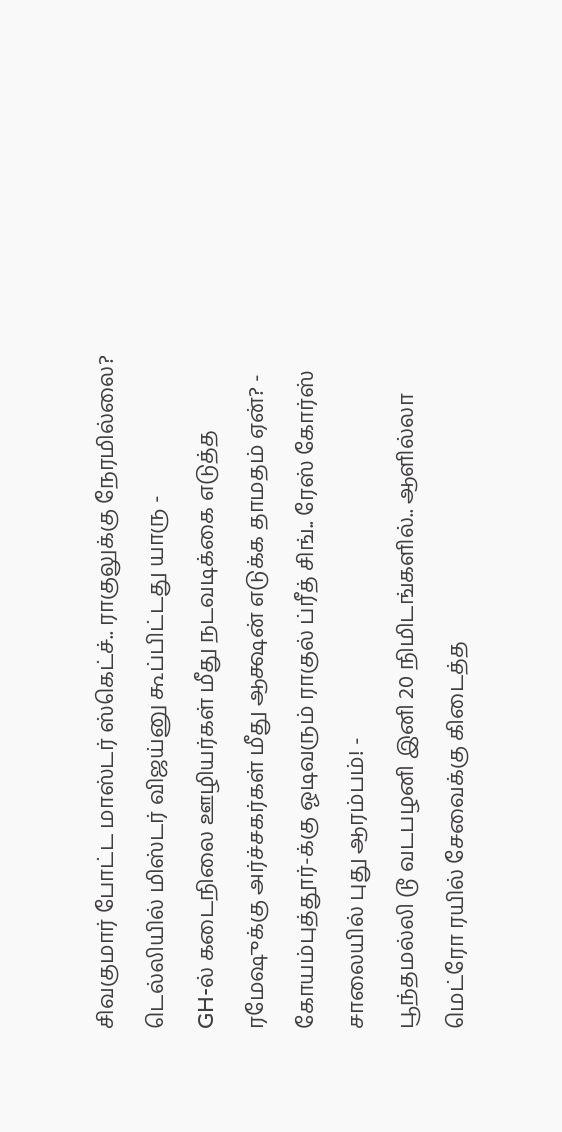சிவகுமார் போட்ட மாஸ்டர் ஸ்கெட்ச்.. ராகுலுக்கு நேரமில்லை? டெல்லியில் மிஸ்டர் விஜய்னு கூப்பிட்டது யாரு -
GH-ல் கடைநிலை ஊழியர்கள் மீது நடவடிக்கை எடுத்த ரமேஷுக்கு அர்ச்சகர்கள் மீது ஆக்ஷன் எடுக்க தாமதம் ஏன்? -
கோயம்புத்தூர்-க்கு ஓடிவரும் ராகுல் ப்ரீத் சிங்.. ரேஸ் கோர்ஸ் சாலையில் புது ஆரம்பம்! -
பூந்தமல்லி டூ வடபழனி இனி 20 நிமிடங்களில்.. ஆளில்லா மெட்ரோ ரயில் சேவைக்கு கிடைத்த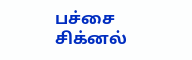பச்சை சிக்னல்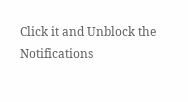Click it and Unblock the Notifications